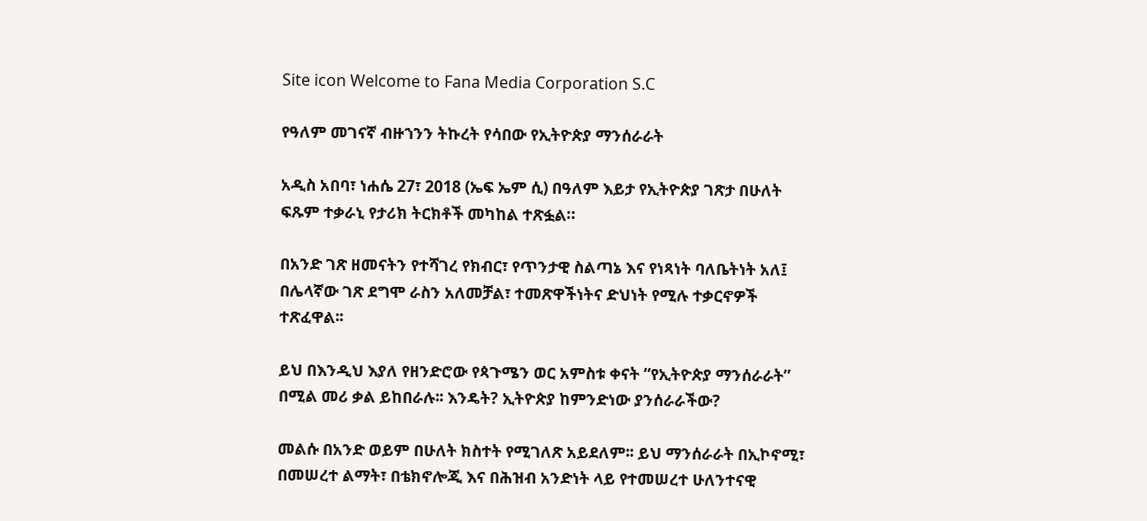Site icon Welcome to Fana Media Corporation S.C

የዓለም መገናኛ ብዙኀንን ትኩረት የሳበው የኢትዮጵያ ማንሰራራት

አዲስ አበባ፣ ነሐሴ 27፣ 2018 (ኤፍ ኤም ሲ) በዓለም እይታ የኢትዮጵያ ገጽታ በሁለት ፍጹም ተቃራኒ የታሪክ ትርክቶች መካከል ተጽፏል።

በአንድ ገጽ ዘመናትን የተሻገረ የክብር፣ የጥንታዊ ስልጣኔ እና የነጻነት ባለቤትነት አለ፤ በሌላኛው ገጽ ደግሞ ራስን አለመቻል፣ ተመጽዋችነትና ድህነት የሚሉ ተቃርኖዎች ተጽፈዋል፡፡

ይህ በእንዲህ እያለ የዘንድሮው የጳጉሜን ወር አምስቱ ቀናት “የኢትዮጵያ ማንሰራራት” በሚል መሪ ቃል ይከበራሉ፡፡ እንዴት? ኢትዮጵያ ከምንድነው ያንሰራራችው?

መልሱ በአንድ ወይም በሁለት ክስተት የሚገለጽ አይደለም፡፡ ይህ ማንሰራራት በኢኮኖሚ፣ በመሠረተ ልማት፣ በቴክኖሎጂ እና በሕዝብ አንድነት ላይ የተመሠረተ ሁለንተናዊ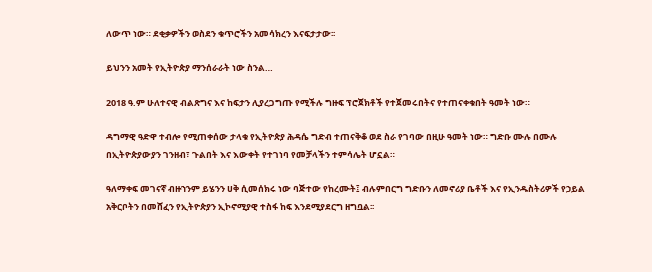ለውጥ ነው። ደቂቃዎችን ወስደን ቁጥሮችን አመሳክረን እናፍታታው፡፡

ይህንን አመት የኢትዮጵያ ማንሰራራት ነው ስንል…

2018 ዓ.ም ሁለተናዊ ብልጽግና እና ከፍታን ሊያረጋግጡ የሚችሉ ግዙፍ ፕሮጀክቶች የተጀመሩበትና የተጠናቀቁበት ዓመት ነው።

ዳግማዊ ዓድዋ ተብሎ የሚጠቀሰው ታላቁ የኢትዮጵያ ሕዳሴ ግድብ ተጠናቅቆ ወደ ስራ የገባው በዚሁ ዓመት ነው። ግድቡ ሙሉ በሙሉ በኢትዮጵያውያን ገንዘብ፣ ጉልበት እና እውቀት የተገነባ የመቻላችን ተምሳሌት ሆኗል።

ዓለማቀፍ መገናኛ ብዙኀንም ይሄንን ሀቅ ሲመሰክሩ ነው ባጅተው የከረሙት፤ ብሉምበርግ ግድቡን ለመኖሪያ ቤቶች እና የኢንዱስትሪዎች የኃይል አቅርቦትን በመሸፈን የኢትዮጵያን ኢኮኖሚያዊ ተስፋ ከፍ እንደሚያደርግ ዘግቧል፡፡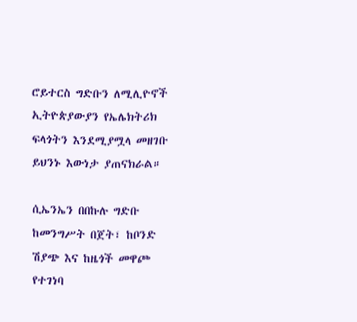ሮይተርስ ግድቡን ለሚሊዮኖች ኢትዮጵያውያን የኤሌክትሪክ ፍላጎትን እንደሚያሟላ መዘገቡ ይህንኑ እውነታ ያጠናክራል።

ሲኤንኤን በበኩሉ ግድቡ ከመንግሥት በጀት፣ ከቦንድ ሽያጭ እና ከዜጎች መዋጮ የተገነባ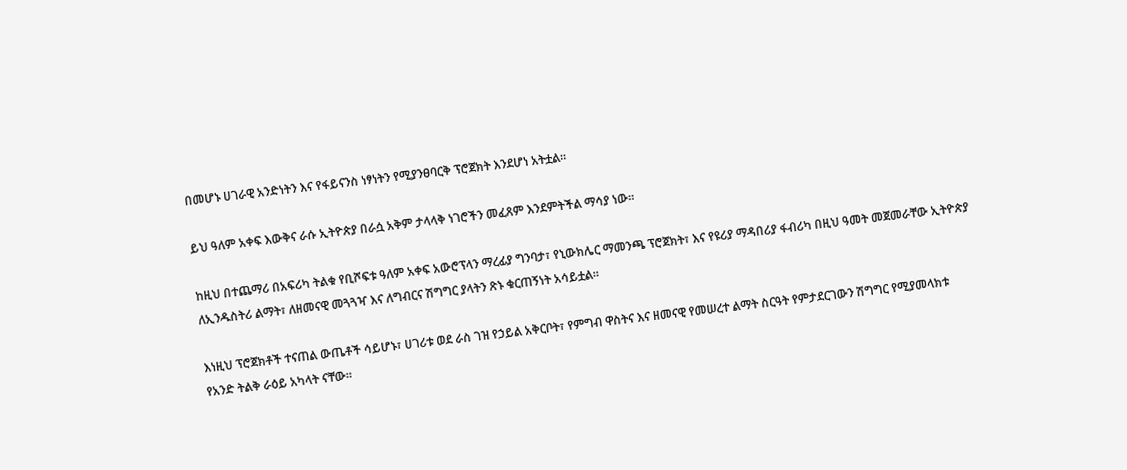በመሆኑ ሀገራዊ አንድነትን እና የፋይናንስ ነፃነትን የሚያንፀባርቅ ፕሮጀክት እንደሆነ አትቷል።

ይህ ዓለም አቀፍ እውቅና ራሱ ኢትዮጵያ በራሷ አቅም ታላላቅ ነገሮችን መፈጸም እንደምትችል ማሳያ ነው።

ከዚህ በተጨማሪ በአፍሪካ ትልቁ የቢሾፍቱ ዓለም አቀፍ አውሮፕላን ማረፊያ ግንባታ፣ የኒውክሌር ማመንጫ ፕሮጀክት፣ እና የዩሪያ ማዳበሪያ ፋብሪካ በዚህ ዓመት መጀመራቸው ኢትዮጵያ ለኢንዱስትሪ ልማት፣ ለዘመናዊ መጓጓዣ እና ለግብርና ሽግግር ያላትን ጽኑ ቁርጠኝነት አሳይቷል።

እነዚህ ፕሮጀክቶች ተናጠል ውጤቶች ሳይሆኑ፣ ሀገሪቱ ወደ ራስ ገዝ የኃይል አቅርቦት፣ የምግብ ዋስትና እና ዘመናዊ የመሠረተ ልማት ስርዓት የምታደርገውን ሽግግር የሚያመላክቱ የአንድ ትልቅ ራዕይ አካላት ናቸው።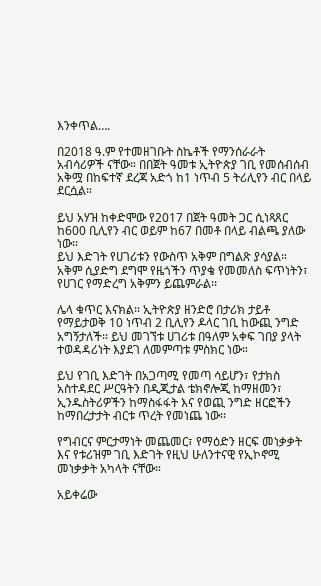እንቀጥል….

በ2018 ዓ.ም የተመዘገቡት ስኬቶች የማንሰራራት አብሳሪዎች ናቸው። በበጀት ዓመቱ ኢትዮጵያ ገቢ የመሰብሰብ አቅሟ በከፍተኛ ደረጃ አድጎ ከ1 ነጥብ 5 ትሪሊየን ብር በላይ ደርሷል።

ይህ አሃዝ ከቀድሞው የ2017 በጀት ዓመት ጋር ሲነጻጸር ከ600 ቢሊየን ብር ወይም ከ67 በመቶ በላይ ብልጫ ያለው ነው፡፡
ይህ እድገት የሀገሪቱን የውስጥ አቅም በግልጽ ያሳያል። አቅም ሲያድግ ደግሞ የዜጎችን ጥያቄ የመመለስ ፍጥነትን፣ የሀገር የማድረግ አቅምን ይጨምራል፡፡

ሌላ ቁጥር እናክል፡፡ ኢትዮጵያ ዘንድሮ በታሪክ ታይቶ የማይታወቅ 10 ነጥብ 2 ቢሊየን ዶላር ገቢ ከውጪ ንግድ አግኝታለች፡፡ ይህ መገኘቱ ሀገሪቱ በዓለም አቀፍ ገበያ ያላት ተወዳዳሪነት እያደገ ለመምጣቱ ምስክር ነው።

ይህ የገቢ እድገት በአጋጣሚ የመጣ ሳይሆን፣ የታክስ አስተዳደር ሥርዓትን በዲጂታል ቴክኖሎጂ ከማዘመን፣ ኢንዱስትሪዎችን ከማስፋፋት እና የወጪ ንግድ ዘርፎችን ከማበረታታት ብርቱ ጥረት የመነጨ ነው፡፡

የግብርና ምርታማነት መጨመር፣ የማዕድን ዘርፍ መነቃቃት እና የቱሪዝም ገቢ እድገት የዚህ ሁለንተናዊ የኢኮኖሚ መነቃቃት አካላት ናቸው።

አይቀሬው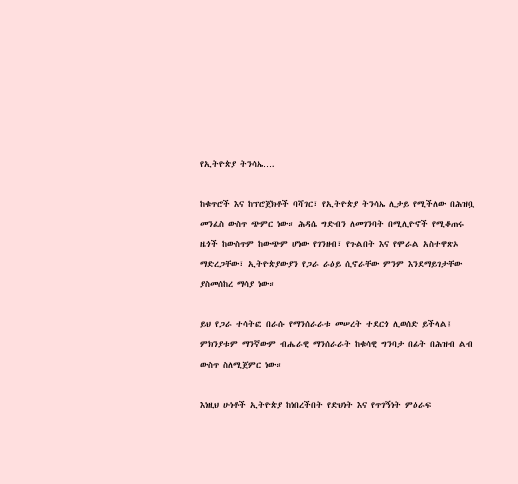የኢትዮጵያ ትንሳኤ….

ከቁጥሮች እና ከፕሮጀክቶች ባሻገር፣ የኢትዮጵያ ትንሳኤ ሊታይ የሚችለው በሕዝቧ መንፈስ ውስጥ ጭምር ነው። ሕዳሴ ግድብን ለመገንባት በሚሊዮኖች የሚቆጠሩ ዜጎች ከውስጥም ከውጭም ሆነው የገንዘብ፣ የጉልበት እና የሞራል አስተዋጽኦ ማድረጋቸው፣ ኢትዮጵያውያን የጋራ ራዕይ ሲኖራቸው ምንም እንደማይገታቸው ያስመሰከረ ማሳያ ነው።

ይህ የጋራ ተሳትፎ በራሱ የማንሰራራቱ መሠረት ተደርጎ ሊወሰድ ይችላል፤ ምክንያቱም ማንኛውም ብሔራዊ ማንሰራራት ከቁሳዊ ግንባታ በፊት በሕዝብ ልብ ውስጥ ስለሚጀምር ነው።

እነዚህ ሁነቶች ኢትዮጵያ ከነበረችበት የድህነት እና የጥገኝነት ምዕራፍ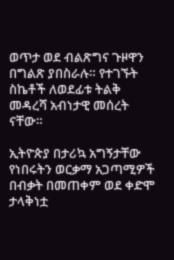ወጥታ ወደ ብልጽግና ጉዞዋን በግልጽ ያበስራሉ። የተገኙት ስኬቶች ለወደፊቱ ትልቅ መዳረሻ አብነታዊ መሰረት ናቸው።

ኢትዮጵያ በታሪኳ አግኝታቸው የነበሩትን ወርቃማ አጋጣሚዎች በብቃት በመጠቀም ወደ ቀድሞ ታላቅነቷ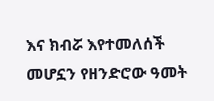እና ክብሯ እየተመለሰች መሆኗን የዘንድሮው ዓመት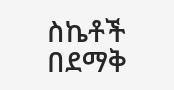ስኬቶች በደማቅ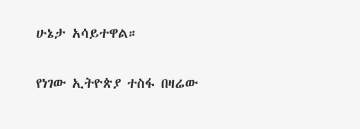ሁኔታ አሳይተዋል።

የነገው ኢትዮጵያ ተስፋ በዛሬው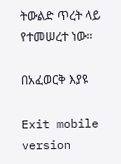ትውልድ ጥረት ላይ የተመሠረተ ነው።

በአፈወርቅ እያዩ

Exit mobile version